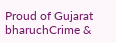Proud of Gujarat
bharuchCrime &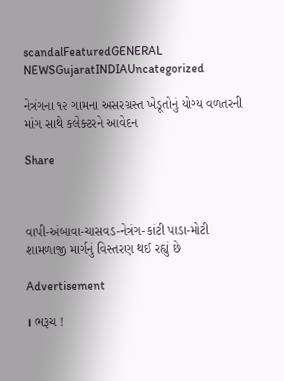scandalFeaturedGENERAL NEWSGujaratINDIAUncategorized

નેત્રંગના ૧૨ ગામના અસરગ્રસ્ત ખેડૂતોનું યોગ્ય વળતરની માંગ સાથે કલેક્ટરને આવેદન

Share



વાપી-અંબાવા-ચાસવડ-નેત્રંગ-કાંટી પાડા-મોટી શામળાજી માર્ગનું વિસ્તરણ થઈ રહ્યું છે

Advertisement

। ભરૂચ !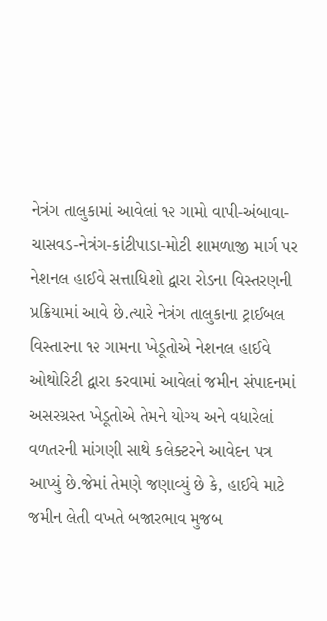નેત્રંગ તાલુકામાં આવેલાં ૧૨ ગામો વાપી-અંબાવા-ચાસવડ-નેત્રંગ-કાંટીપાડા-મોટી શામળાજી માર્ગ પર નેશનલ હાઈવે સત્તાધિશો દ્વારા રોડના વિસ્તરણની પ્રક્રિયામાં આવે છે.ત્યારે નેત્રંગ તાલુકાના ટ્રાઈબલ વિસ્તારના ૧૨ ગામના ખેડૂતોએ નેશનલ હાઈવે ઓથોરિટી દ્વારા કરવામાં આવેલાં જમીન સંપાદનમાં અસરગ્રસ્ત ખેડૂતોએ તેમને યોગ્ય અને વધારેલાં વળતરની માંગણી સાથે કલેક્ટરને આવેદન પત્ર આપ્યું છે.જેમાં તેમણે જણાવ્યું છે કે, હાઈવે માટે જમીન લેતી વખતે બજારભાવ મુજબ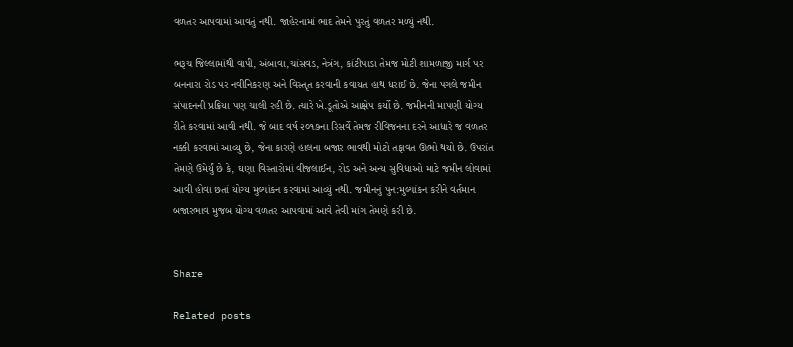વળતર આપવામાં આવતું નથી. જાહેરનામાં ભાદ તેમને પુરતું વળતર મળ્યું નથી.

ભરૂચ જિલ્લામાંથી વાપી, અંબાવા,ચાંસવડ, નેત્રંગ, કાંટીપાડા તેમજ મોટી શામળાજી માર્ગ પર બનનારા રોડ પર નવીનિકરણ અને વિસ્તૃત કરવાની કવાયત હાથ ધરાઈ છે. જેના પગલે જમીન સંપાદનની પ્રક્રિયા પણ ચાલી રહી છે. ત્યારે ખે.ડૂતોએ આક્ષેપ કર્યો છે. જમીનની માપણી યોગ્ય રીતે કરવામાં આવી નથી. જે બાદ વર્ષ ૨૦૧૭ના રિસર્વે તેમજ રીવિજનના દરને આધારે જ વળતર નક્કી કરવામાં આવ્યુ છે, જેના કારણે હાલના બજાર ભાવથી મોટો તફાવત ઊભો થયો છે. ઉપરાંત તેમણે ઉમેર્યું છે કે, ઘણા વિસ્તારોમાં વીજલાઈન, રોડ અને અન્ય સુવિધાઓ માટે જમીન લોવામાં આવી હોવા છતાં યોગ્ય મુલ્યાંકન કરવામાં આવ્યું નથી. જમીનનું પુન:મુલ્યાંકન કરીને વર્તમાન બજારભાવ મુજબ યોગ્ય વળતર આપવામાં આવે તેવી માંગ તેમણે કરી છે.


Share

Related posts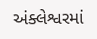અંક્લેશ્વરમાં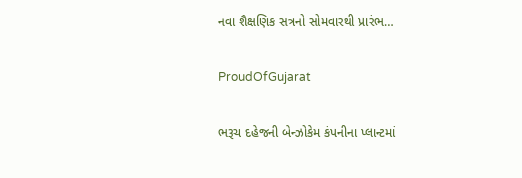નવા શૈક્ષણિક સત્રનો સોમવારથી પ્રારંભ…

ProudOfGujarat

ભરૂચ દહેજની બેન્ઝોકેમ કંપનીના પ્લાન્ટમાં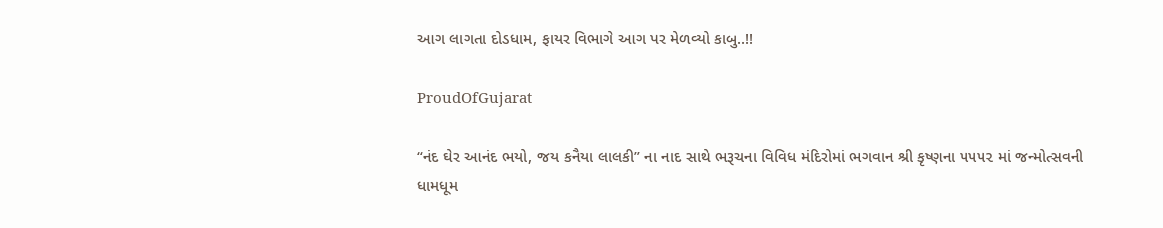આગ લાગતા દોડધામ, ફાયર વિભાગે આગ પર મેળવ્યો કાબુ..!!

ProudOfGujarat

“નંદ ઘેર આનંદ ભયો, જય કનૈયા લાલકી” ના નાદ સાથે ભરૂચના વિવિધ મંદિરોમાં ભગવાન શ્રી કૃષ્ણના ૫૫૫૨ માં જન્મોત્સવની ધામધૂમ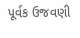પૂર્વક ઉજવણી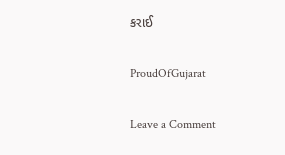કરાઈ

ProudOfGujarat

Leave a Comment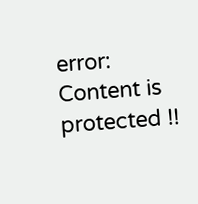error: Content is protected !!